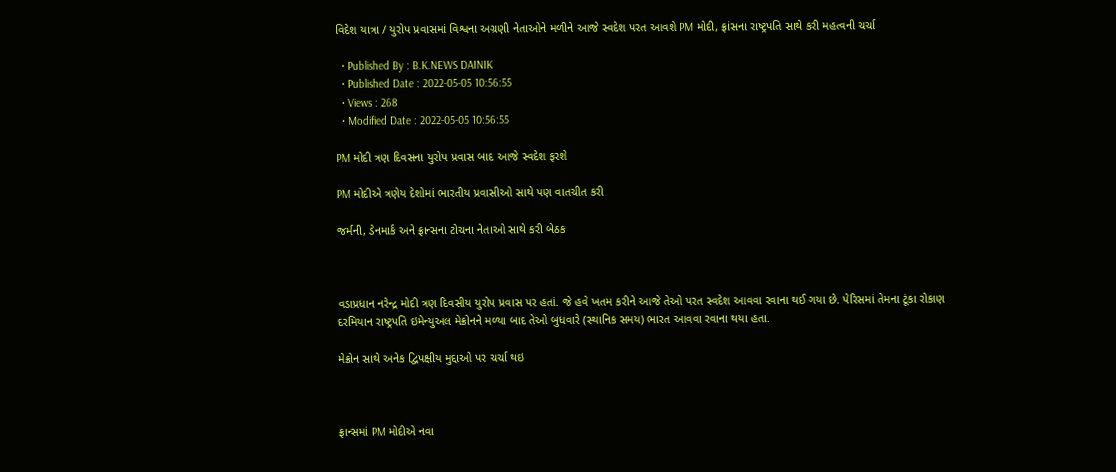વિદેશ યાત્રા / યુરોપ પ્રવાસમાં વિશ્વના અગ્રણી નેતાઓને મળીને આજે સ્વદેશ પરત આવશે PM મોદી, ફ્રાંસના રાષ્ટ્રપતિ સાથે કરી મહત્વની ચર્ચા

  • Published By : B.K.NEWS DAINIK
  • Published Date : 2022-05-05 10:56:55
  • Views : 268
  • Modified Date : 2022-05-05 10:56:55

PM મોદી ત્રણ દિવસના યુરોપ પ્રવાસ બાદ આજે સ્વદેશ ફરશે

PM મોદીએ ત્રણેય દેશોમાં ભારતીય પ્રવાસીઓ સાથે પણ વાતચીત કરી

જર્મની, ડેનમાર્ક અને ફ્રાન્સના ટોચના નેતાઓ સાથે કરી બેઠક



વડાપ્રધાન નરેન્દ્ર મોદી ત્રણ દિવસીય યુરોપ પ્રવાસ પર હતાં. જે હવે ખતમ કરીને આજે તેઓ પરત સ્વદેશ આવવા રવાના થઈ ગયા છે. પેરિસમાં તેમના ટૂંકા રોકાણ દરમિયાન રાષ્ટ્રપતિ ઇમેન્યુઅલ મેક્રોનને મળ્યા બાદ તેઓ બુધવારે (સ્થાનિક સમય) ભારત આવવા રવાના થયા હતા.

મેક્રોન સાથે અનેક દ્વિપક્ષીય મુદ્દાઓ પર ચર્ચા થઇ



ફ્રાન્સમાં PM મોદીએ નવા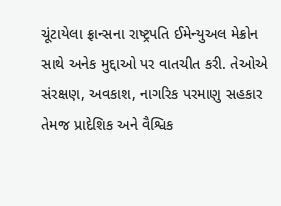ચૂંટાયેલા ફ્રાન્સના રાષ્ટ્રપતિ ઈમેન્યુઅલ મેક્રોન સાથે અનેક મુદ્દાઓ પર વાતચીત કરી. તેઓએ સંરક્ષણ, અવકાશ, નાગરિક પરમાણુ સહકાર તેમજ પ્રાદેશિક અને વૈશ્વિક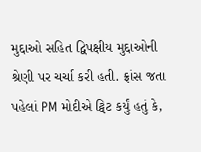મુદ્દાઓ સહિત દ્વિપક્ષીય મુદ્દાઓની શ્રેણી પર ચર્ચા કરી હતી. ફ્રાંસ જતા પહેલાં PM મોદીએ ટ્વિટ કર્યું હતું કે,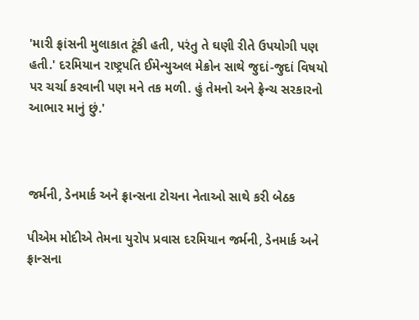'મારી ફ્રાંસની મુલાકાત ટૂંકી હતી, પરંતુ તે ઘણી રીતે ઉપયોગી પણ હતી.' દરમિયાન રાષ્ટ્રપતિ ઈમેન્યુઅલ મેક્રોન સાથે જુદાં-જુદાં વિષયો પર ચર્ચા કરવાની પણ મને તક મળી. હું તેમનો અને ફ્રેન્ચ સરકારનો આભાર માનું છું.'



જર્મની, ડેનમાર્ક અને ફ્રાન્સના ટોચના નેતાઓ સાથે કરી બેઠક

પીએમ મોદીએ તેમના યુરોપ પ્રવાસ દરમિયાન જર્મની, ડેનમાર્ક અને ફ્રાન્સના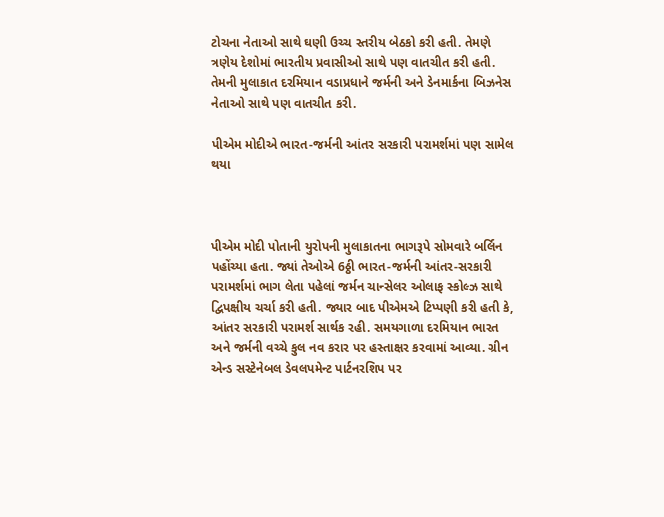ટોચના નેતાઓ સાથે ઘણી ઉચ્ચ સ્તરીય બેઠકો કરી હતી. તેમણે ત્રણેય દેશોમાં ભારતીય પ્રવાસીઓ સાથે પણ વાતચીત કરી હતી. તેમની મુલાકાત દરમિયાન વડાપ્રધાને જર્મની અને ડેનમાર્કના બિઝનેસ નેતાઓ સાથે પણ વાતચીત કરી.

પીએમ મોદીએ ભારત-જર્મની આંતર સરકારી પરામર્શમાં પણ સામેલ થયા



પીએમ મોદી પોતાની યુરોપની મુલાકાતના ભાગરૂપે સોમવારે બર્લિન પહોંચ્યા હતા. જ્યાં તેઓએ 6ઠ્ઠી ભારત-જર્મની આંતર-સરકારી પરામર્શમાં ભાગ લેતા પહેલાં જર્મન ચાન્સેલર ઓલાફ સ્કોલ્ઝ સાથે દ્વિપક્ષીય ચર્ચા કરી હતી. જ્યાર બાદ પીએમએ ટિપ્પણી કરી હતી કે, આંતર સરકારી પરામર્શ સાર્થક રહી. સમયગાળા દરમિયાન ભારત અને જર્મની વચ્ચે કુલ નવ કરાર પર હસ્તાક્ષર કરવામાં આવ્યા. ગ્રીન એન્ડ સસ્ટેનેબલ ડેવલપમેન્ટ પાર્ટનરશિપ પર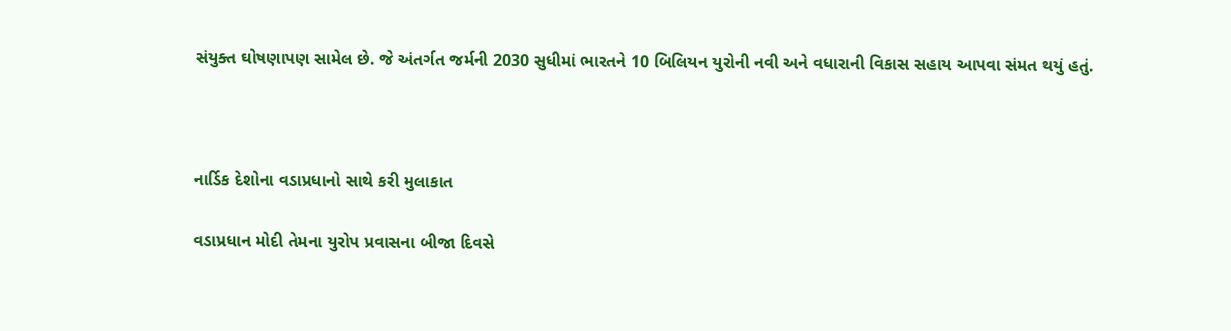સંયુક્ત ઘોષણાપણ સામેલ છે. જે અંતર્ગત જર્મની 2030 સુધીમાં ભારતને 10 બિલિયન યુરોની નવી અને વધારાની વિકાસ સહાય આપવા સંમત થયું હતું.



નાર્ડિક દેશોના વડાપ્રધાનો સાથે કરી મુલાકાત

વડાપ્રધાન મોદી તેમના યુરોપ પ્રવાસના બીજા દિવસે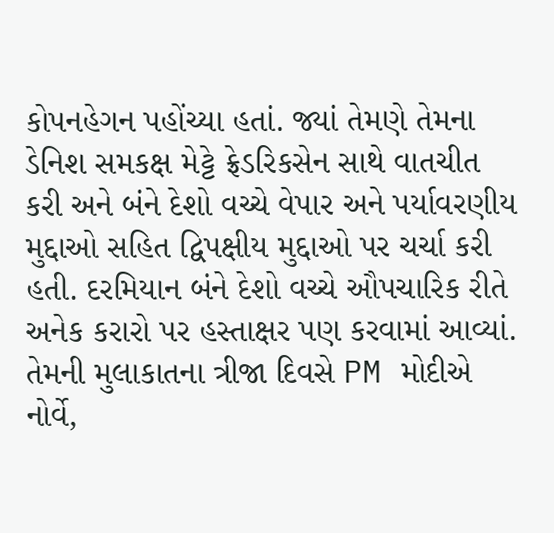કોપનહેગન પહોંચ્યા હતાં. જ્યાં તેમણે તેમના ડેનિશ સમકક્ષ મેટ્ટે ફ્રેડરિકસેન સાથે વાતચીત કરી અને બંને દેશો વચ્ચે વેપાર અને પર્યાવરણીય મુદ્દાઓ સહિત દ્વિપક્ષીય મુદ્દાઓ પર ચર્ચા કરી હતી. દરમિયાન બંને દેશો વચ્ચે ઔપચારિક રીતે અનેક કરારો પર હસ્તાક્ષર પણ કરવામાં આવ્યાં. તેમની મુલાકાતના ત્રીજા દિવસે PM મોદીએ નોર્વે,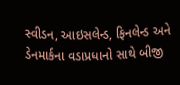સ્વીડન, આઇસલેન્ડ, ફિનલેન્ડ અને ડેનમાર્કના વડાપ્રધાનો સાથે બીજી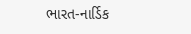ભારત-નાર્ડિક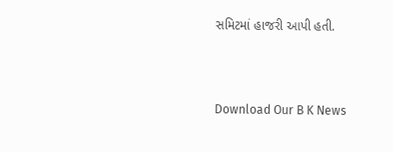સમિટમાં હાજરી આપી હતી.



Download Our B K News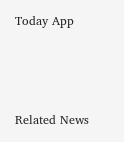Today App



Related News